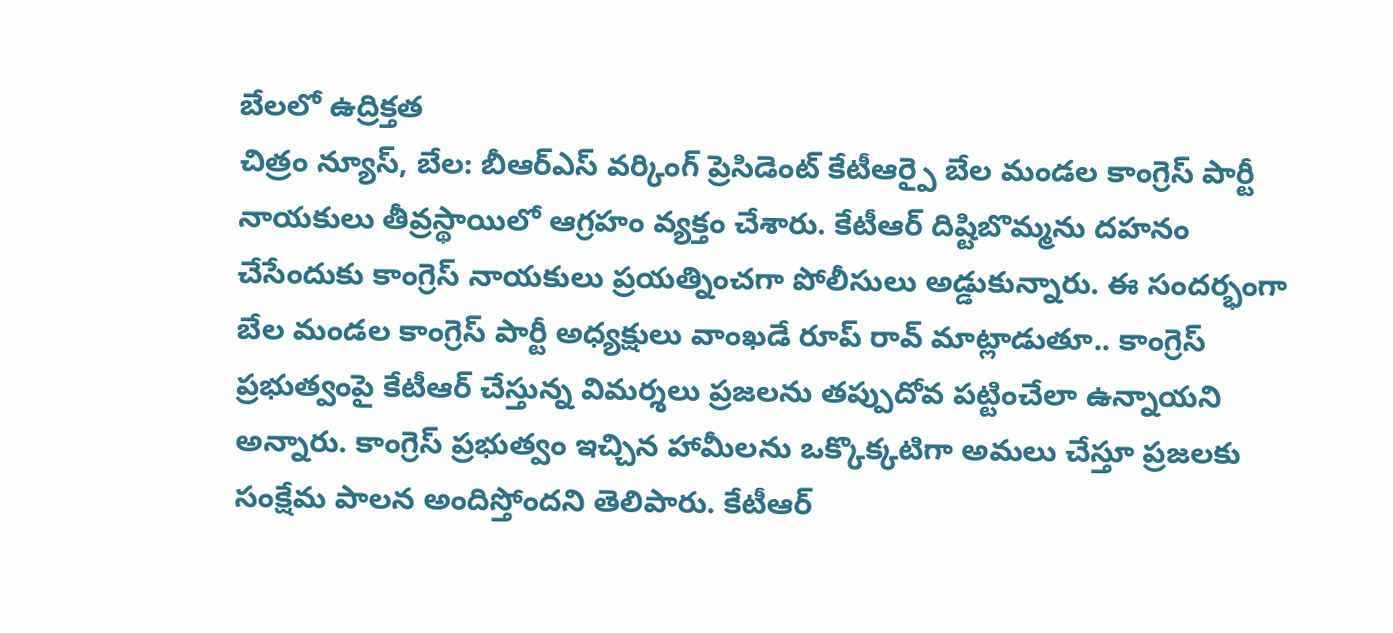బేలలో ఉద్రిక్తత
చిత్రం న్యూస్, బేల: బీఆర్ఎస్ వర్కింగ్ ప్రెసిడెంట్ కేటీఆర్పై బేల మండల కాంగ్రెస్ పార్టీ నాయకులు తీవ్రస్థాయిలో ఆగ్రహం వ్యక్తం చేశారు. కేటీఆర్ దిష్టిబొమ్మను దహనం చేసేందుకు కాంగ్రెస్ నాయకులు ప్రయత్నించగా పోలీసులు అడ్డుకున్నారు. ఈ సందర్భంగా బేల మండల కాంగ్రెస్ పార్టీ అధ్యక్షులు వాంఖడే రూప్ రావ్ మాట్లాడుతూ.. కాంగ్రెస్ ప్రభుత్వంపై కేటీఆర్ చేస్తున్న విమర్శలు ప్రజలను తప్పుదోవ పట్టించేలా ఉన్నాయని అన్నారు. కాంగ్రెస్ ప్రభుత్వం ఇచ్చిన హామీలను ఒక్కొక్కటిగా అమలు చేస్తూ ప్రజలకు సంక్షేమ పాలన అందిస్తోందని తెలిపారు. కేటీఆర్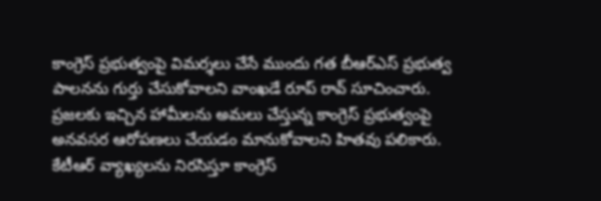కాంగ్రెస్ ప్రభుత్వంపై విమర్శలు చేసే ముందు గత బీఆర్ఎస్ ప్రభుత్వ పాలనను గుర్తు చేసుకోవాలని వాంఖడే రూప్ రావ్ సూచించారు. ప్రజలకు ఇచ్చిన హామీలను అమలు చేస్తున్న కాంగ్రెస్ ప్రభుత్వంపై అనవసర ఆరోపణలు చేయడం మానుకోవాలని హితవు పలికారు. కేటీఆర్ వ్యాఖ్యలను నిరసిస్తూ కాంగ్రెస్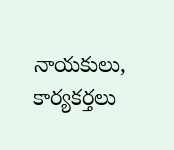నాయకులు, కార్యకర్తలు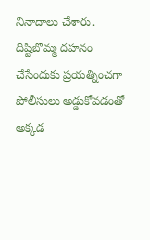నినాదాలు చేశారు. దిష్టిబొమ్మ దహనం చేసేందుకు ప్రయత్నించగా పోలీసులు అడ్డుకోవడంతో అక్కడ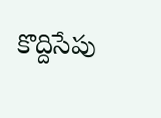కొద్దిసేపు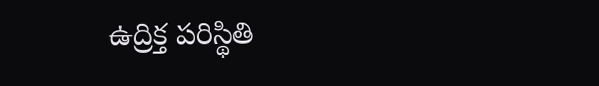ఉద్రిక్త పరిస్థితి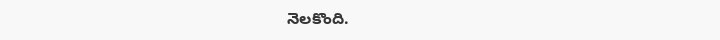నెలకొంది.